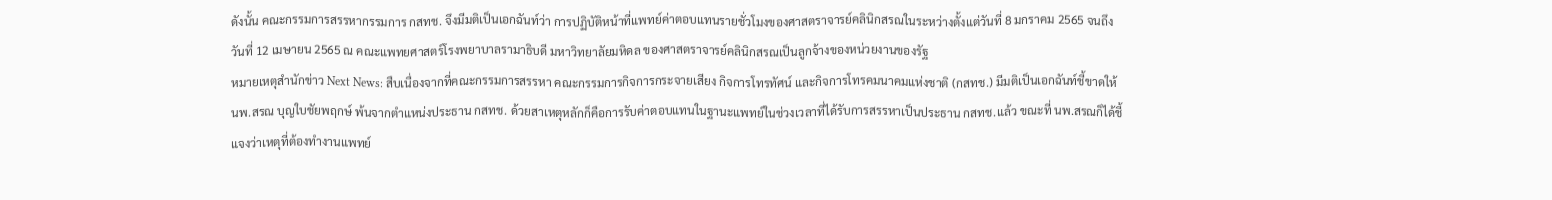ดังนั้น คณะกรรมการสรรหากรรมการ กสทช. จึงมีมติเป็นเอกฉันท์ว่า การปฏิบัติหน้าที่แพทย์ค่าตอบแทนรายชั่วโมงของศาสตราจารย์คลินิกสรณในระหว่างตั้งแต่วันที่ 8 มกราคม 2565 จนถึงวันที่ 12 เมษายน 2565 ณ คณะแพทยศาสตร์โรงพยาบาลรามาธิบดี มหาวิทยาลัยมหิดล ของศาสตราจารย์คลินิกสรณเป็นลูกจ้างของหน่วยงานของรัฐ
หมายเหตุสำนักข่าว Next News: สืบเนื่องจากที่คณะกรรมการสรรหา คณะกรรมการกิจการกระจายเสียง กิจการโทรทัศน์ และกิจการโทรคมนาคมแห่งชาติ (กสทช.) มีมติเป็นเอกฉันท์ชี้ขาดให้ นพ.สรณ บุญใบชัยพฤกษ์ พ้นจากตำแหน่งประธาน กสทช. ด้วยสาเหตุหลักก็คือการรับค่าตอบแทนในฐานะแพทย์ในช่วงเวลาที่ได้รับการสรรหาเป็นประธาน กสทช.แล้ว ขณะที่ นพ.สรณก็ได้ชี้แจงว่าเหตุที่ต้องทำงานแพทย์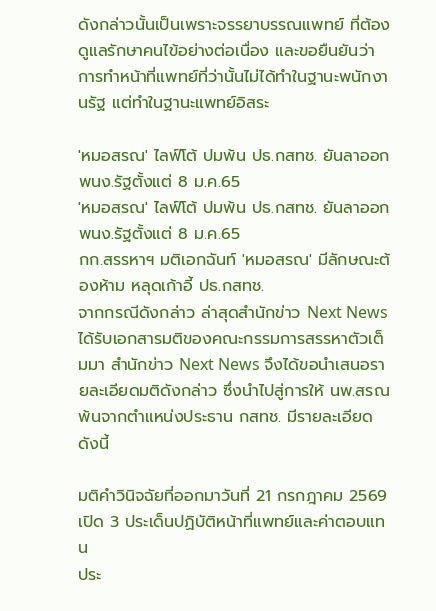ดังกล่าวนั้นเป็นเพราะจรรยาบรรณแพทย์ ที่ต้องดูแลรักษาคนไข้อย่างต่อเนื่อง และขอยืนยันว่าการทำหน้าที่แพทย์ที่ว่านั้นไม่ได้ทำในฐานะพนักงานรัฐ แต่ทำในฐานะแพทย์อิสระ

'หมอสรณ' ไลฟ์โต้ ปมพ้น ปธ.กสทช. ยันลาออก พนง.รัฐตั้งแต่ 8 ม.ค.65
'หมอสรณ' ไลฟ์โต้ ปมพ้น ปธ.กสทช. ยันลาออก พนง.รัฐตั้งแต่ 8 ม.ค.65
กก.สรรหาฯ มติเอกฉันท์ 'หมอสรณ' มีลักษณะต้องห้าม หลุดเก้าอี้ ปธ.กสทช.
จากกรณีดังกล่าว ล่าสุดสำนักข่าว Next News ได้รับเอกสารมติของคณะกรรมการสรรหาตัวเต็มมา สำนักข่าว Next News จึงได้ขอนำเสนอรายละเอียดมติดังกล่าว ซึ่งนำไปสู่การให้ นพ.สรณพ้นจากตำแหน่งประธาน กสทช. มีรายละเอียดดังนี้

มติคำวินิจฉัยที่ออกมาวันที่ 21 กรกฎาคม 2569
เปิด 3 ประเด็นปฏิบัติหน้าที่แพทย์และค่าตอบแทน
ประ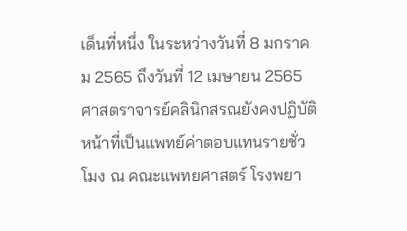เด็นที่หนึ่ง ในระหว่างวันที่ 8 มกราคม 2565 ถึงวันที่ 12 เมษายน 2565 ศาสตราจารย์คลินิกสรณยังคงปฏิบัติหน้าที่เป็นแพทย์ค่าตอบแทนรายชั่วโมง ณ คณะแพทยศาสตร์ โรงพยา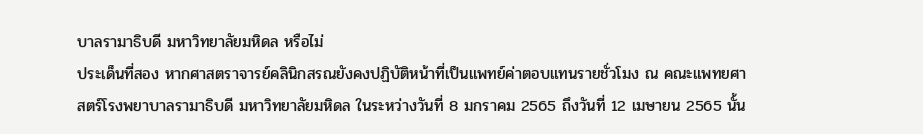บาลรามาธิบดี มหาวิทยาลัยมหิดล หรือไม่
ประเด็นที่สอง หากศาสตราจารย์คลินิกสรณยังคงปฏิบัติหน้าที่เป็นแพทย์ค่าตอบแทนรายชั่วโมง ณ คณะแพทยศาสตร์โรงพยาบาลรามาธิบดี มหาวิทยาลัยมหิดล ในระหว่างวันที่ 8 มกราคม 2565 ถึงวันที่ 12 เมษายน 2565 นั้น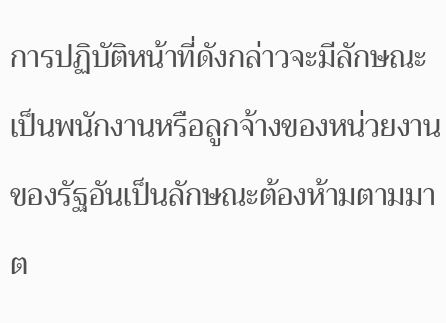การปฏิบัติหน้าที่ดังกล่าวจะมีลักษณะเป็นพนักงานหรือลูกจ้างของหน่วยงานของรัฐอันเป็นลักษณะต้องห้ามตามมาต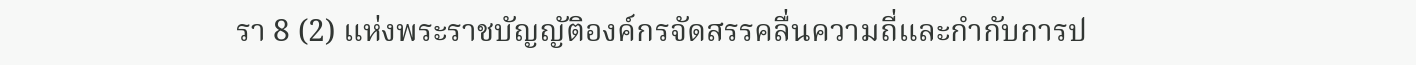รา 8 (2) แห่งพระราชบัญญัติองค์กรจัดสรรคลื่นความถี่และกำกับการป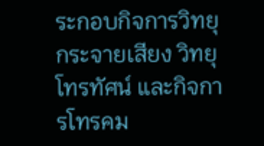ระกอบกิจการวิทยุกระจายเสียง วิทยุโทรทัศน์ และกิจการโทรคม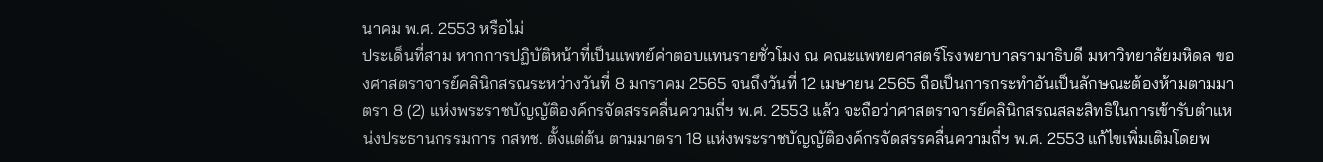นาคม พ.ศ. 2553 หรือไม่
ประเด็นที่สาม หากการปฏิบัติหน้าที่เป็นแพทย์ค่าตอบแทนรายชั่วโมง ณ คณะแพทยศาสตร์โรงพยาบาลรามาธิบดี มหาวิทยาลัยมหิดล ของศาสตราจารย์คลินิกสรณระหว่างวันที่ 8 มกราคม 2565 จนถึงวันที่ 12 เมษายน 2565 ถือเป็นการกระทำอันเป็นลักษณะต้องห้ามตามมาตรา 8 (2) แห่งพระราชบัญญัติองค์กรจัดสรรคลื่นความถี่ฯ พ.ศ. 2553 แล้ว จะถือว่าศาสตราจารย์คลินิกสรณสละสิทธิในการเข้ารับตำแหน่งประธานกรรมการ กสทช. ตั้งแต่ต้น ตามมาตรา 18 แห่งพระราชบัญญัติองค์กรจัดสรรคลื่นความถี่ฯ พ.ศ. 2553 แก้ไขเพิ่มเติมโดยพ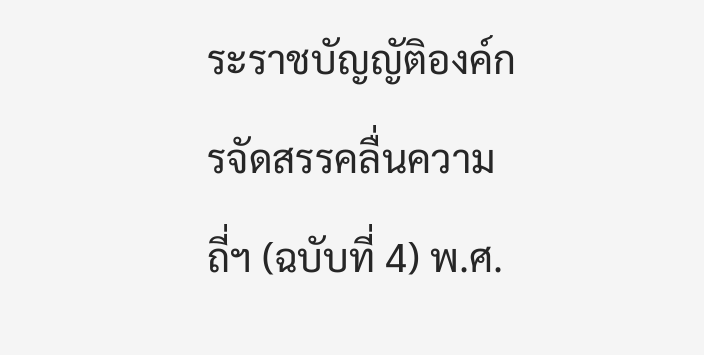ระราชบัญญัติองค์กรจัดสรรคลื่นความถี่ฯ (ฉบับที่ 4) พ.ศ.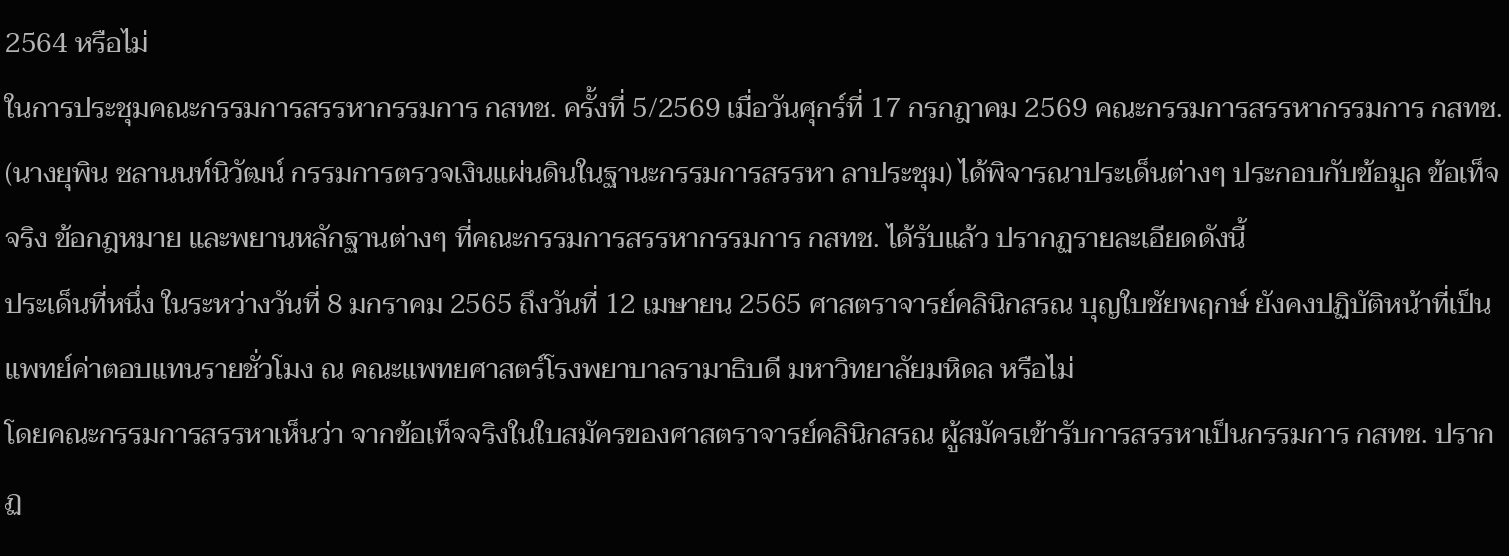2564 หรือไม่
ในการประชุมคณะกรรมการสรรหากรรมการ กสทช. ครั้งที่ 5/2569 เมื่อวันศุกร์ที่ 17 กรกฎาคม 2569 คณะกรรมการสรรหากรรมการ กสทช. (นางยุพิน ชลานนท์นิวัฒน์ กรรมการตรวจเงินแผ่นดินในฐานะกรรมการสรรหา ลาประชุม) ได้พิจารณาประเด็นต่างๆ ประกอบกับข้อมูล ข้อเท็จจริง ข้อกฎหมาย และพยานหลักฐานต่างๆ ที่คณะกรรมการสรรหากรรมการ กสทช. ได้รับแล้ว ปรากฏรายละเอียดดังนี้
ประเด็นที่หนึ่ง ในระหว่างวันที่ 8 มกราคม 2565 ถึงวันที่ 12 เมษายน 2565 ศาสตราจารย์คลินิกสรณ บุญใบชัยพฤกษ์ ยังคงปฏิบัติหน้าที่เป็นแพทย์ค่าตอบแทนรายชั่วโมง ณ คณะแพทยศาสตร์โรงพยาบาลรามาธิบดี มหาวิทยาลัยมหิดล หรือไม่
โดยคณะกรรมการสรรหาเห็นว่า จากข้อเท็จจริงในใบสมัครของศาสตราจารย์คลินิกสรณ ผู้สมัครเข้ารับการสรรหาเป็นกรรมการ กสทช. ปรากฏ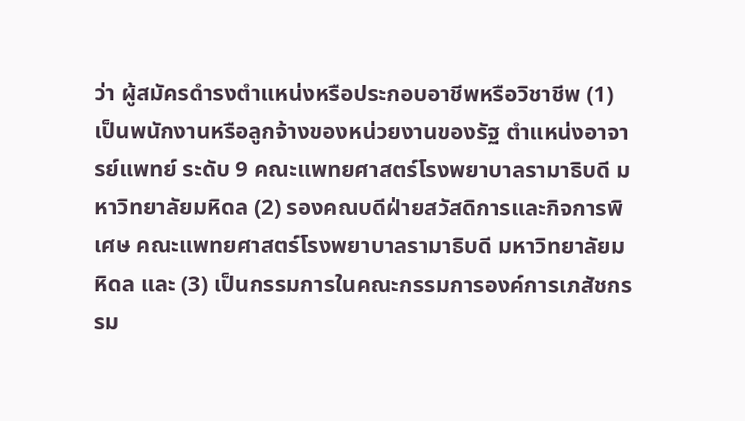ว่า ผู้สมัครดำรงตำแหน่งหรือประกอบอาชีพหรือวิชาชีพ (1) เป็นพนักงานหรือลูกจ้างของหน่วยงานของรัฐ ตำแหน่งอาจารย์แพทย์ ระดับ 9 คณะแพทยศาสตร์โรงพยาบาลรามาธิบดี มหาวิทยาลัยมหิดล (2) รองคณบดีฝ่ายสวัสดิการและกิจการพิเศษ คณะแพทยศาสตร์โรงพยาบาลรามาธิบดี มหาวิทยาลัยมหิดล และ (3) เป็นกรรมการในคณะกรรมการองค์การเภสัชกรรม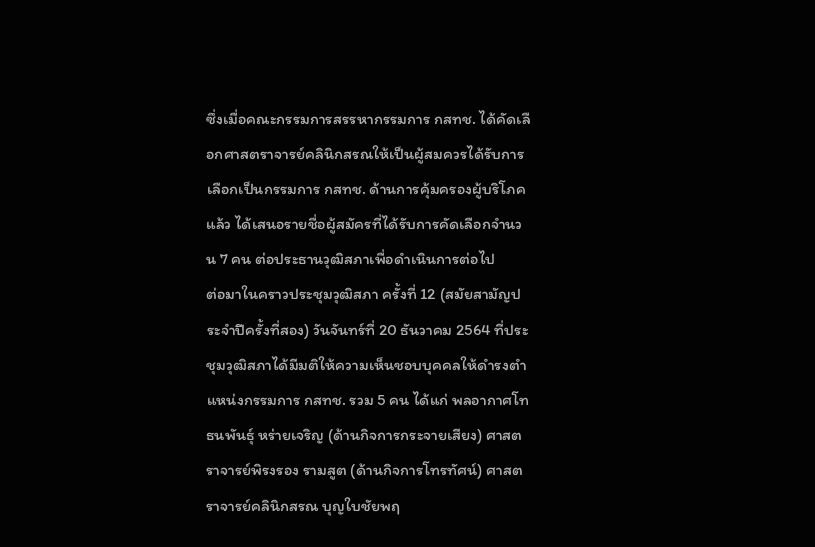ซึ่งเมื่อคณะกรรมการสรรหากรรมการ กสทช. ได้คัดเลือกศาสตราจารย์คลินิกสรณให้เป็นผู้สมควรได้รับการเลือกเป็นกรรมการ กสทช. ด้านการคุ้มครองผู้บริโภค แล้ว ได้เสนอรายชื่อผู้สมัครที่ได้รับการคัดเลือกจำนวน 7 คน ต่อประธานวุฒิสภาเพื่อดำเนินการต่อไป
ต่อมาในคราวประชุมวุฒิสภา ครั้งที่ 12 (สมัยสามัญประจำปีครั้งที่สอง) วันจันทร์ที่ 20 ธันวาคม 2564 ที่ประชุมวุฒิสภาได้มีมติให้ความเห็นชอบบุคคลให้ดำรงตำแหน่งกรรมการ กสทช. รวม 5 คน ได้แก่ พลอากาศโท ธนพันธุ์ หร่ายเจริญ (ด้านกิจการกระจายเสียง) ศาสตราจารย์พิรงรอง รามสูต (ด้านกิจการโทรทัศน์) ศาสตราจารย์คลินิกสรณ บุญใบชัยพฤ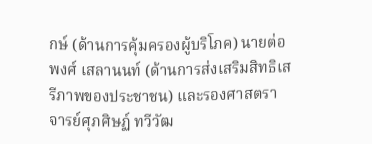กษ์ (ด้านการคุ้มครองผู้บริโภค) นายต่อพงศ์ เสลานนท์ (ด้านการส่งเสริมสิทธิเสรีภาพของประชาชน) และรองศาสตราจารย์ศุภศิษฏ์ ทวีวัฒ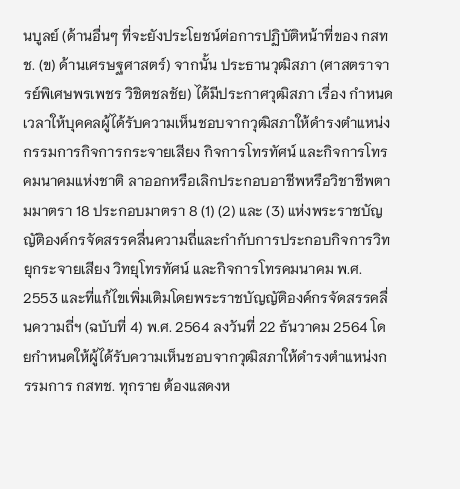นบูลย์ (ด้านอื่นๆ ที่จะยังประโยชน์ต่อการปฏิบัติหน้าที่ของ กสทช. (ข) ด้านเศรษฐศาสตร์) จากนั้น ประธานวุฒิสภา (ศาสตราจารย์พิเศษพรเพชร วิชิตชลชัย) ได้มีประกาศวุฒิสภา เรื่อง กำหนดเวลาให้บุคคลผู้ได้รับความเห็นชอบจากวุฒิสภาให้ดำรงตำแหน่งกรรมการกิจการกระจายเสียง กิจการโทรทัศน์ และกิจการโทรคมนาคมแห่งชาติ ลาออกหรือเลิกประกอบอาชีพหรือวิชาชีพตามมาตรา 18 ประกอบมาตรา 8 (1) (2) และ (3) แห่งพระราชบัญญัติองค์กรจัดสรรคลื่นความถี่และกำกับการประกอบกิจการวิทยุกระจายเสียง วิทยุโทรทัศน์ และกิจการโทรคมนาคม พ.ศ. 2553 และที่แก้ไขเพิ่มเติมโดยพระราชบัญญัติองค์กรจัดสรรคลื่นความถี่ฯ (ฉบับที่ 4) พ.ศ. 2564 ลงวันที่ 22 ธันวาคม 2564 โดยกำหนดให้ผู้ได้รับความเห็นชอบจากวุฒิสภาให้ดำรงตำแหน่งกรรมการ กสทช. ทุกราย ต้องแสดงห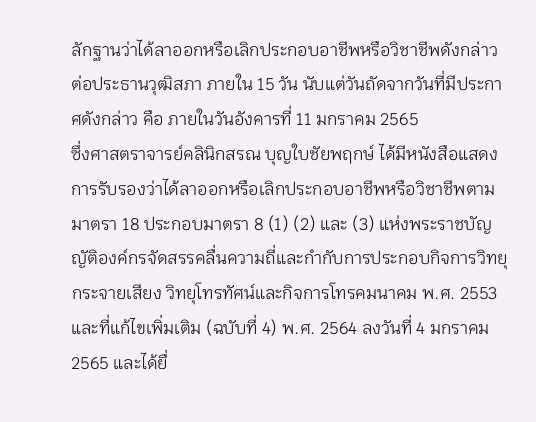ลักฐานว่าได้ลาออกหรือเลิกประกอบอาชีพหรือวิชาชีพดังกล่าวต่อประธานวุฒิสภา ภายใน 15 วัน นับแต่วันถัดจากวันที่มีประกาศดังกล่าว คือ ภายในวันอังคารที่ 11 มกราคม 2565
ซึ่งศาสตราจารย์คลินิกสรณ บุญใบชัยพฤกษ์ ได้มีหนังสือแสดงการรับรองว่าได้ลาออกหรือเลิกประกอบอาชีพหรือวิชาชีพตามมาตรา 18 ประกอบมาตรา 8 (1) (2) และ (3) แห่งพระราชบัญญัติองค์กรจัดสรรคลื่นความถี่และกำกับการประกอบกิจการวิทยุกระจายเสียง วิทยุโทรทัศน์และกิจการโทรคมนาคม พ.ศ. 2553 และที่แก้ไขเพิ่มเติม (ฉบับที่ 4) พ.ศ. 2564 ลงวันที่ 4 มกราคม 2565 และได้ยื่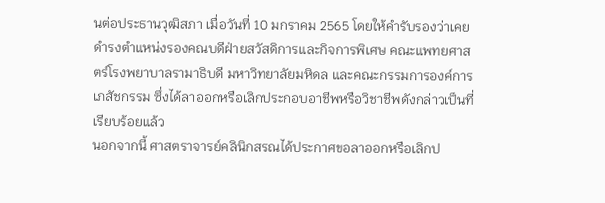นต่อประธานวุฒิสภา เมื่อวันที่ 10 มกราคม 2565 โดยให้คำรับรองว่าเคยดำรงตำแหน่งรองคณบดีฝ่ายสวัสดิการและกิจการพิเศษ คณะแพทยศาสตร์โรงพยาบาลรามาธิบดี มหาวิทยาลัยมหิดล และคณะกรรมการองค์การเภสัชกรรม ซึ่งได้ลาออกหรือเลิกประกอบอาชีพหรือวิชาชีพดังกล่าวเป็นที่เรียบร้อยแล้ว
นอกจากนี้ ศาสตราจารย์คลินิกสรณได้ประกาศขอลาออกหรือเลิกป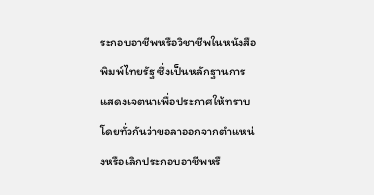ระกอบอาชีพหรือวิชาชีพในหนังสือพิมพ์ไทยรัฐ ซึ่งเป็นหลักฐานการแสดงเจตนาเพื่อประกาศให้ทราบโดยทั่วกันว่าขอลาออกจากตำแหน่งหรือเลิกประกอบอาชีพหรื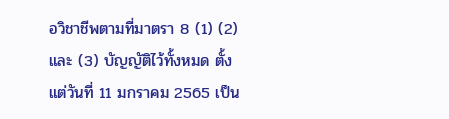อวิชาชีพตามที่มาตรา 8 (1) (2) และ (3) บัญญัติไว้ทั้งหมด ตั้งแต่วันที่ 11 มกราคม 2565 เป็น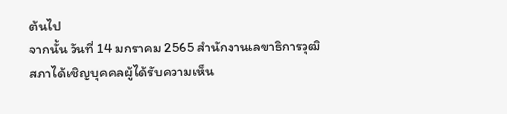ต้นไป
จากนั้น วันที่ 14 มกราคม 2565 สำนักงานเลขาธิการวุฒิสภาได้เชิญบุคคลผู้ได้รับความเห็น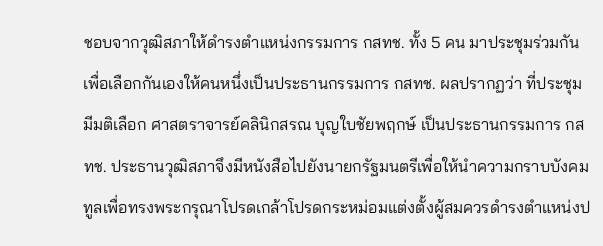ชอบจากวุฒิสภาให้ดำรงตำแหน่งกรรมการ กสทช. ทั้ง 5 คน มาประชุมร่วมกัน เพื่อเลือกกันเองให้คนหนึ่งเป็นประธานกรรมการ กสทช. ผลปรากฏว่า ที่ประชุมมีมติเลือก ศาสตราจารย์คลินิกสรณ บุญใบชัยพฤกษ์ เป็นประธานกรรมการ กสทช. ประธานวุฒิสภาจึงมีหนังสือไปยังนายกรัฐมนตรีเพื่อให้นำความกราบบังคมทูลเพื่อทรงพระกรุณาโปรดเกล้าโปรดกระหม่อมแต่งตั้งผู้สมควรดำรงตำแหน่งป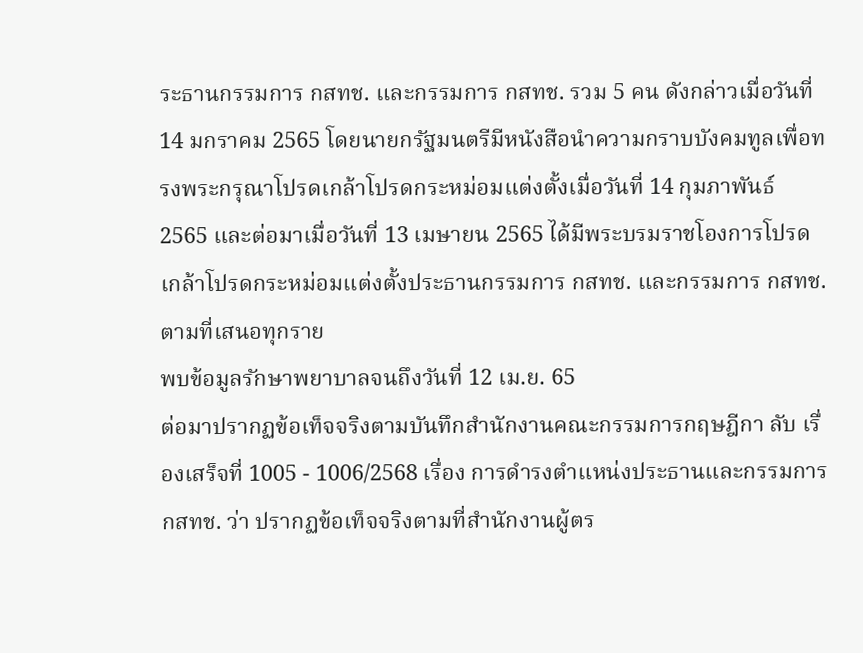ระธานกรรมการ กสทช. และกรรมการ กสทช. รวม 5 คน ดังกล่าวเมื่อวันที่ 14 มกราคม 2565 โดยนายกรัฐมนตรีมีหนังสือนำความกราบบังคมทูลเพื่อทรงพระกรุณาโปรดเกล้าโปรดกระหม่อมแต่งตั้งเมื่อวันที่ 14 กุมภาพันธ์ 2565 และต่อมาเมื่อวันที่ 13 เมษายน 2565 ได้มีพระบรมราชโองการโปรดเกล้าโปรดกระหม่อมแต่งตั้งประธานกรรมการ กสทช. และกรรมการ กสทช. ตามที่เสนอทุกราย
พบข้อมูลรักษาพยาบาลจนถึงวันที่ 12 เม.ย. 65
ต่อมาปรากฏข้อเท็จจริงตามบันทึกสำนักงานคณะกรรมการกฤษฎีกา ลับ เรื่องเสร็จที่ 1005 - 1006/2568 เรื่อง การดำรงตำแหน่งประธานและกรรมการ กสทช. ว่า ปรากฏข้อเท็จจริงตามที่สำนักงานผู้ตร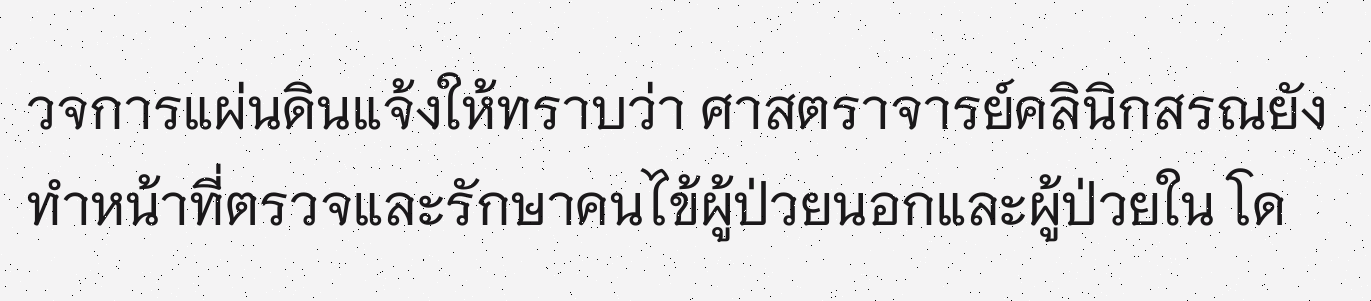วจการแผ่นดินแจ้งให้ทราบว่า ศาสตราจารย์คลินิกสรณยังทำหน้าที่ตรวจและรักษาคนไข้ผู้ป่วยนอกและผู้ป่วยใน โด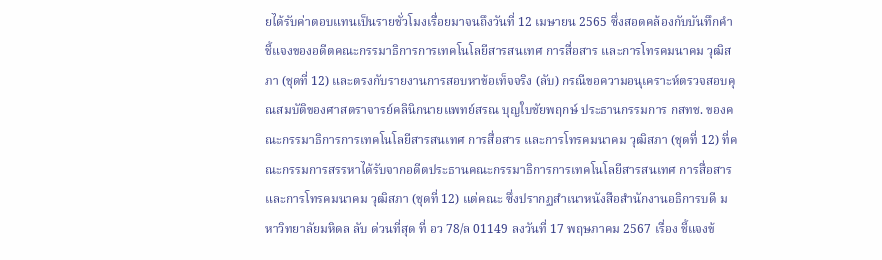ยได้รับค่าตอบแทนเป็นรายชั่วโมงเรื่อยมาจนถึงวันที่ 12 เมษายน 2565 ซึ่งสอดคล้องกับบันทึกคำชี้แจงของอดีตคณะกรรมาธิการการเทคโนโลยีสารสนเทศ การสื่อสาร และการโทรคมนาคม วุฒิสภา (ชุดที่ 12) และตรงกับรายงานการสอบหาข้อเท็จจริง (ลับ) กรณีขอความอนุเคราะห์ตรวจสอบคุณสมบัติของศาสตราจารย์คลินิกนายแพทย์สรณ บุญใบชัยพฤกษ์ ประธานกรรมการ กสทช. ของคณะกรรมาธิการการเทคโนโลยีสารสนเทศ การสื่อสาร และการโทรคมนาคม วุฒิสภา (ชุดที่ 12) ที่คณะกรรมการสรรหาได้รับจากอดีตประธานคณะกรรมาธิการการเทคโนโลยีสารสนเทศ การสื่อสาร และการโทรคมนาคม วุฒิสภา (ชุดที่ 12) แต่คณะ ซึ่งปรากฏสำเนาหนังสือสำนักงานอธิการบดี มหาวิทยาลัยมหิดล ลับ ด่วนที่สุด ที่ อว 78/ล 01149 ลงวันที่ 17 พฤษภาคม 2567 เรื่อง ชี้แจงข้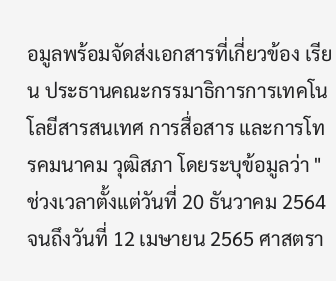อมูลพร้อมจัดส่งเอกสารที่เกี่ยวข้อง เรียน ประธานคณะกรรมาธิการการเทคโนโลยีสารสนเทศ การสื่อสาร และการโทรคมนาคม วุฒิสภา โดยระบุข้อมูลว่า "ช่วงเวลาตั้งแต่วันที่ 20 ธันวาคม 2564 จนถึงวันที่ 12 เมษายน 2565 ศาสตรา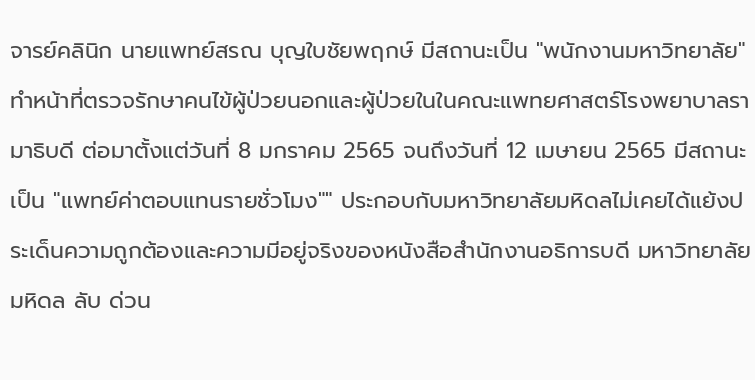จารย์คลินิก นายแพทย์สรณ บุญใบชัยพฤกษ์ มีสถานะเป็น "พนักงานมหาวิทยาลัย" ทำหน้าที่ตรวจรักษาคนไข้ผู้ป่วยนอกและผู้ป่วยในในคณะแพทยศาสตร์โรงพยาบาลรามาธิบดี ต่อมาตั้งแต่วันที่ 8 มกราคม 2565 จนถึงวันที่ 12 เมษายน 2565 มีสถานะเป็น "แพทย์ค่าตอบแทนรายชั่วโมง"" ประกอบกับมหาวิทยาลัยมหิดลไม่เคยได้แย้งประเด็นความถูกต้องและความมีอยู่จริงของหนังสือสำนักงานอธิการบดี มหาวิทยาลัยมหิดล ลับ ด่วน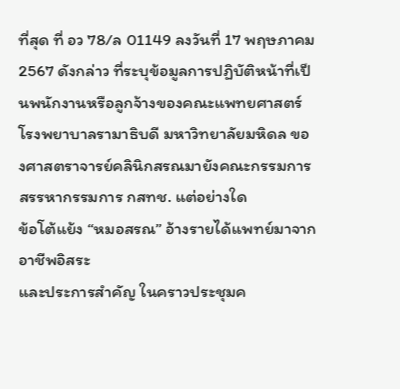ที่สุด ที่ อว 78/ล 01149 ลงวันที่ 17 พฤษภาคม 2567 ดังกล่าว ที่ระบุข้อมูลการปฏิบัติหน้าที่เป็นพนักงานหรือลูกจ้างของคณะแพทยศาสตร์โรงพยาบาลรามาธิบดี มหาวิทยาลัยมหิดล ของศาสตราจารย์คลินิกสรณมายังคณะกรรมการสรรหากรรมการ กสทช. แต่อย่างใด
ข้อโต้แย้ง “หมอสรณ” อ้างรายได้แพทย์มาจากอาชีพอิสระ
และประการสำคัญ ในคราวประชุมค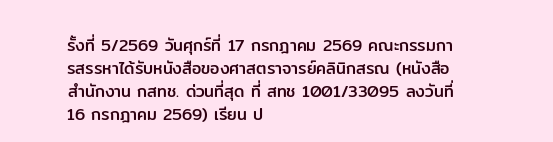รั้งที่ 5/2569 วันศุกร์ที่ 17 กรกฎาคม 2569 คณะกรรมการสรรหาได้รับหนังสือของศาสตราจารย์คลินิกสรณ (หนังสือสำนักงาน กสทช. ด่วนที่สุด ที่ สทช 1001/33095 ลงวันที่ 16 กรกฎาคม 2569) เรียน ป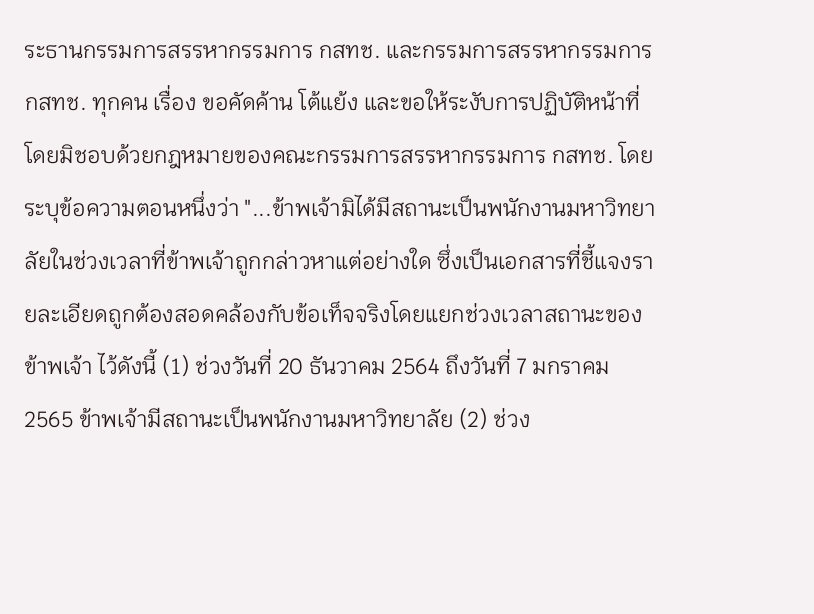ระธานกรรมการสรรหากรรมการ กสทช. และกรรมการสรรหากรรมการ กสทช. ทุกคน เรื่อง ขอคัดค้าน โต้แย้ง และขอให้ระงับการปฏิบัติหน้าที่โดยมิชอบด้วยกฎหมายของคณะกรรมการสรรหากรรมการ กสทช. โดยระบุข้อความตอนหนึ่งว่า "...ข้าพเจ้ามิได้มีสถานะเป็นพนักงานมหาวิทยาลัยในช่วงเวลาที่ข้าพเจ้าถูกกล่าวหาแต่อย่างใด ซึ่งเป็นเอกสารที่ชี้แจงรายละเอียดถูกต้องสอดคล้องกับข้อเท็จจริงโดยแยกช่วงเวลาสถานะของข้าพเจ้า ไว้ดังนี้ (1) ช่วงวันที่ 20 ธันวาคม 2564 ถึงวันที่ 7 มกราคม 2565 ข้าพเจ้ามีสถานะเป็นพนักงานมหาวิทยาลัย (2) ช่วง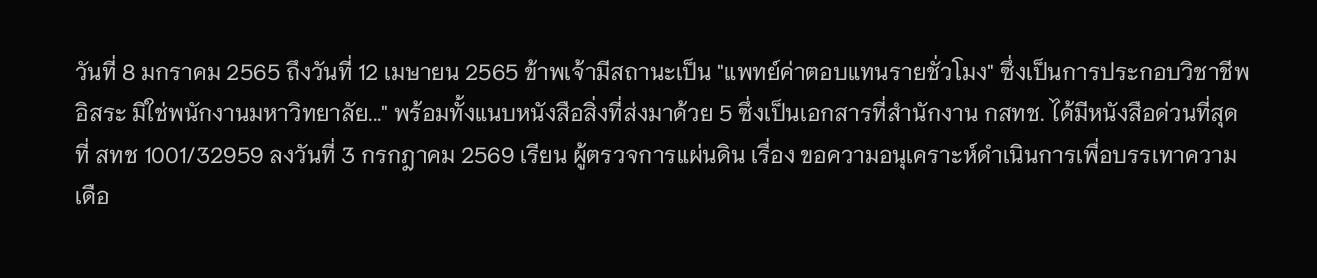วันที่ 8 มกราคม 2565 ถึงวันที่ 12 เมษายน 2565 ข้าพเจ้ามีสถานะเป็น "แพทย์ค่าตอบแทนรายชั่วโมง" ซึ่งเป็นการประกอบวิชาชีพอิสระ มิใช่พนักงานมหาวิทยาลัย..." พร้อมทั้งแนบหนังสือสิ่งที่ส่งมาด้วย 5 ซึ่งเป็นเอกสารที่สำนักงาน กสทช. ได้มีหนังสือด่วนที่สุด ที่ สทช 1001/32959 ลงวันที่ 3 กรกฎาคม 2569 เรียน ผู้ตรวจการแผ่นดิน เรื่อง ขอความอนุเคราะห์ดำเนินการเพื่อบรรเทาความเดือ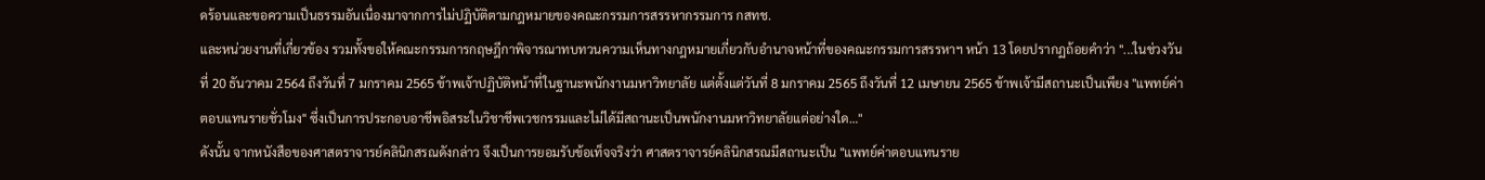ดร้อนและขอความเป็นธรรมอันเนื่องมาจากการไม่ปฏิบัติตามกฎหมายของคณะกรรมการสรรหากรรมการ กสทช.
และหน่วยงานที่เกี่ยวข้อง รวมทั้งขอให้คณะกรรมการกฤษฎีกาพิจารณาทบทวนความเห็นทางกฎหมายเกี่ยวกับอำนาจหน้าที่ของคณะกรรมการสรรหาฯ หน้า 13 โดยปรากฏถ้อยคำว่า "...ในช่วงวันที่ 20 ธันวาคม 2564 ถึงวันที่ 7 มกราคม 2565 ข้าพเจ้าปฏิบัติหน้าที่ในฐานะพนักงานมหาวิทยาลัย แต่ตั้งแต่วันที่ 8 มกราคม 2565 ถึงวันที่ 12 เมษายน 2565 ข้าพเจ้ามีสถานะเป็นเพียง "แพทย์ค่าตอบแทนรายชั่วโมง" ซึ่งเป็นการประกอบอาชีพอิสระในวิชาชีพเวชกรรมและไม่ได้มีสถานะเป็นพนักงานมหาวิทยาลัยแต่อย่างใด..."
ดังนั้น จากหนังสือของศาสตราจารย์คลินิกสรณดังกล่าว จึงเป็นการยอมรับข้อเท็จจริงว่า ศาสตราจารย์คลินิกสรณมีสถานะเป็น "แพทย์ค่าตอบแทนราย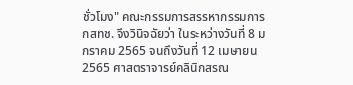ชั่วโมง" คณะกรรมการสรรหากรรมการ กสทช. จึงวินิจฉัยว่า ในระหว่างวันที่ 8 มกราคม 2565 จนถึงวันที่ 12 เมษายน 2565 ศาสตราจารย์คลินิกสรณ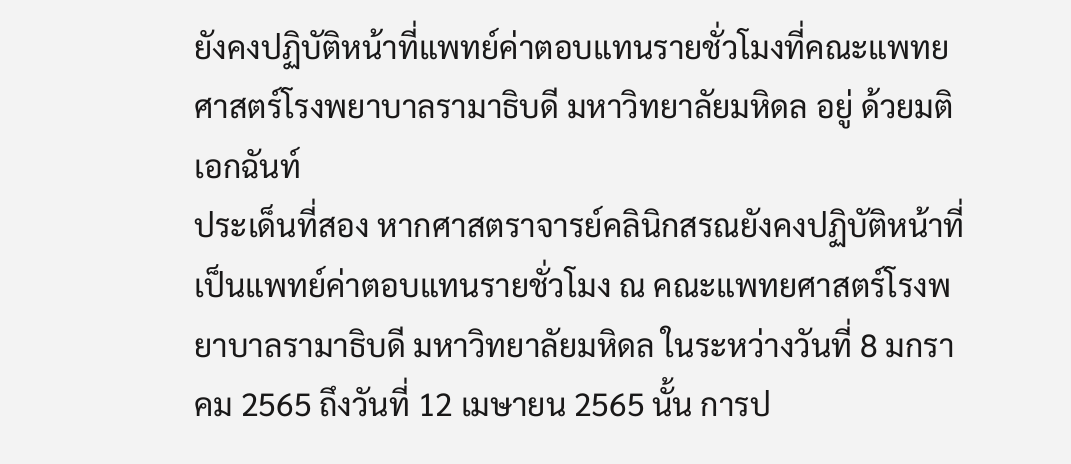ยังคงปฏิบัติหน้าที่แพทย์ค่าตอบแทนรายชั่วโมงที่คณะแพทยศาสตร์โรงพยาบาลรามาธิบดี มหาวิทยาลัยมหิดล อยู่ ด้วยมติเอกฉันท์
ประเด็นที่สอง หากศาสตราจารย์คลินิกสรณยังคงปฏิบัติหน้าที่เป็นแพทย์ค่าตอบแทนรายชั่วโมง ณ คณะแพทยศาสตร์โรงพยาบาลรามาธิบดี มหาวิทยาลัยมหิดล ในระหว่างวันที่ 8 มกราคม 2565 ถึงวันที่ 12 เมษายน 2565 นั้น การป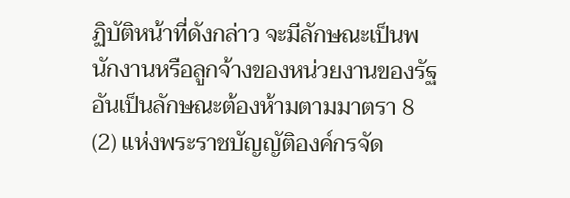ฏิบัติหน้าที่ดังกล่าว จะมีลักษณะเป็นพนักงานหรือลูกจ้างของหน่วยงานของรัฐอันเป็นลักษณะต้องห้ามตามมาตรา 8 (2) แห่งพระราชบัญญัติองค์กรจัด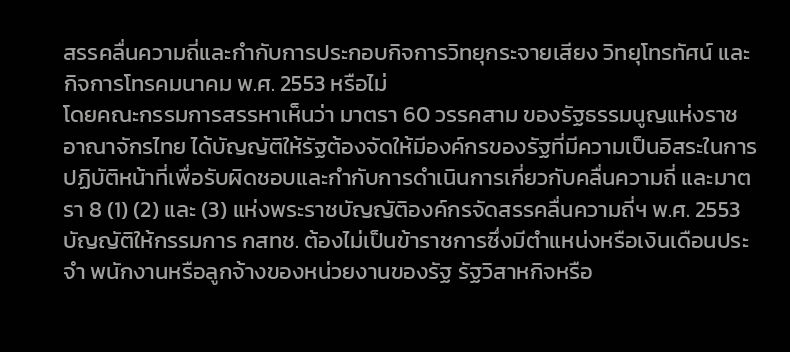สรรคลื่นความถี่และกำกับการประกอบกิจการวิทยุกระจายเสียง วิทยุโทรทัศน์ และกิจการโทรคมนาคม พ.ศ. 2553 หรือไม่
โดยคณะกรรมการสรรหาเห็นว่า มาตรา 60 วรรคสาม ของรัฐธรรมนูญแห่งราชอาณาจักรไทย ได้บัญญัติให้รัฐต้องจัดให้มีองค์กรของรัฐที่มีความเป็นอิสระในการปฏิบัติหน้าที่เพื่อรับผิดชอบและกำกับการดำเนินการเกี่ยวกับคลื่นความถี่ และมาตรา 8 (1) (2) และ (3) แห่งพระราชบัญญัติองค์กรจัดสรรคลื่นความถี่ฯ พ.ศ. 2553 บัญญัติให้กรรมการ กสทช. ต้องไม่เป็นข้าราชการซึ่งมีตำแหน่งหรือเงินเดือนประจำ พนักงานหรือลูกจ้างของหน่วยงานของรัฐ รัฐวิสาหกิจหรือ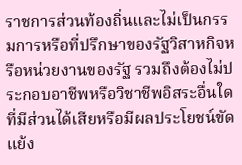ราชการส่วนท้องถิ่นและไม่เป็นกรรมการหรือที่ปรึกษาของรัฐวิสาหกิจหรือหน่วยงานของรัฐ รวมถึงต้องไม่ประกอบอาชีพหรือวิชาชีพอิสระอื่นใดที่มีส่วนได้เสียหรือมีผลประโยชน์ขัดแย้ง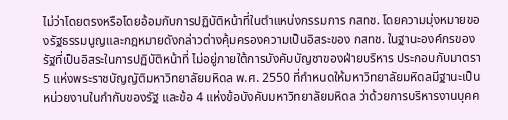ไม่ว่าโดยตรงหรือโดยอ้อมกับการปฏิบัติหน้าที่ในตำแหน่งกรรมการ กสทช. โดยความมุ่งหมายของรัฐธรรมนูญและกฎหมายดังกล่าวต่างคุ้มครองความเป็นอิสระของ กสทช. ในฐานะองค์กรของรัฐที่เป็นอิสระในการปฏิบัติหน้าที่ ไม่อยู่ภายใต้การบังคับบัญชาของฝ่ายบริหาร ประกอบกับมาตรา 5 แห่งพระราชบัญญัติมหาวิทยาลัยมหิดล พ.ศ. 2550 ที่กำหนดให้มหาวิทยาลัยมหิดลมีฐานะเป็นหน่วยงานในกำกับของรัฐ และข้อ 4 แห่งข้อบังคับมหาวิทยาลัยมหิดล ว่าด้วยการบริหารงานบุคค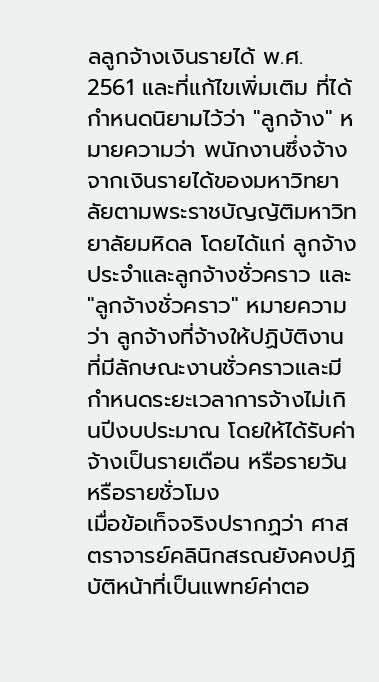ลลูกจ้างเงินรายได้ พ.ศ. 2561 และที่แก้ไขเพิ่มเติม ที่ได้กำหนดนิยามไว้ว่า "ลูกจ้าง" หมายความว่า พนักงานซึ่งจ้างจากเงินรายได้ของมหาวิทยาลัยตามพระราชบัญญัติมหาวิทยาลัยมหิดล โดยได้แก่ ลูกจ้างประจำและลูกจ้างชั่วคราว และ "ลูกจ้างชั่วคราว" หมายความว่า ลูกจ้างที่จ้างให้ปฏิบัติงานที่มีลักษณะงานชั่วคราวและมีกำหนดระยะเวลาการจ้างไม่เกินปีงบประมาณ โดยให้ได้รับค่าจ้างเป็นรายเดือน หรือรายวัน หรือรายชั่วโมง
เมื่อข้อเท็จจริงปรากฏว่า ศาสตราจารย์คลินิกสรณยังคงปฏิบัติหน้าที่เป็นแพทย์ค่าตอ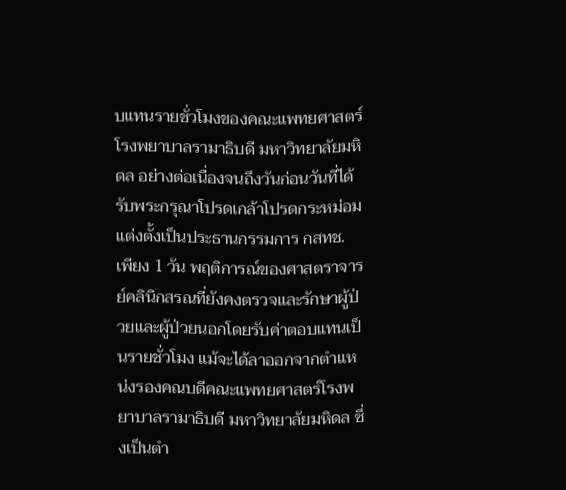บแทนรายชั่วโมงของคณะแพทยศาสตร์โรงพยาบาลรามาธิบดี มหาวิทยาลัยมหิดล อย่างต่อเนื่องจนถึงวันก่อนวันที่ได้รับพระกรุณาโปรดเกล้าโปรดกระหม่อมแต่งตั้งเป็นประธานกรรมการ กสทช. เพียง 1 วัน พฤติการณ์ของศาสตราจารย์คลินิกสรณที่ยังคงตรวจและรักษาผู้ป่วยและผู้ป่วยนอกโดยรับค่าตอบแทนเป็นรายชั่วโมง แม้จะได้ลาออกจากตำแหน่งรองคณบดีคณะแพทยศาสตร์โรงพยาบาลรามาธิบดี มหาวิทยาลัยมหิดล ซึ่งเป็นตำ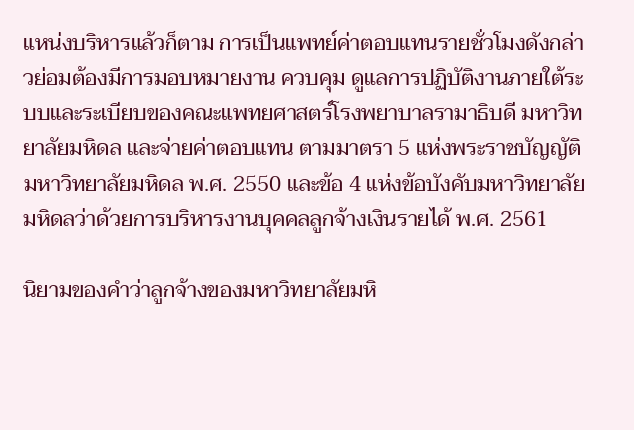แหน่งบริหารแล้วก็ตาม การเป็นแพทย์ค่าตอบแทนรายชั่วโมงดังกล่าวย่อมต้องมีการมอบหมายงาน ควบคุม ดูแลการปฏิบัติงานภายใต้ระบบและระเบียบของคณะแพทยศาสตร์โรงพยาบาลรามาธิบดี มหาวิทยาลัยมหิดล และจ่ายค่าตอบแทน ตามมาตรา 5 แห่งพระราชบัญญัติมหาวิทยาลัยมหิดล พ.ศ. 2550 และข้อ 4 แห่งข้อบังคับมหาวิทยาลัยมหิดลว่าด้วยการบริหารงานบุคคลลูกจ้างเงินรายได้ พ.ศ. 2561

นิยามของคำว่าลูกจ้างของมหาวิทยาลัยมหิ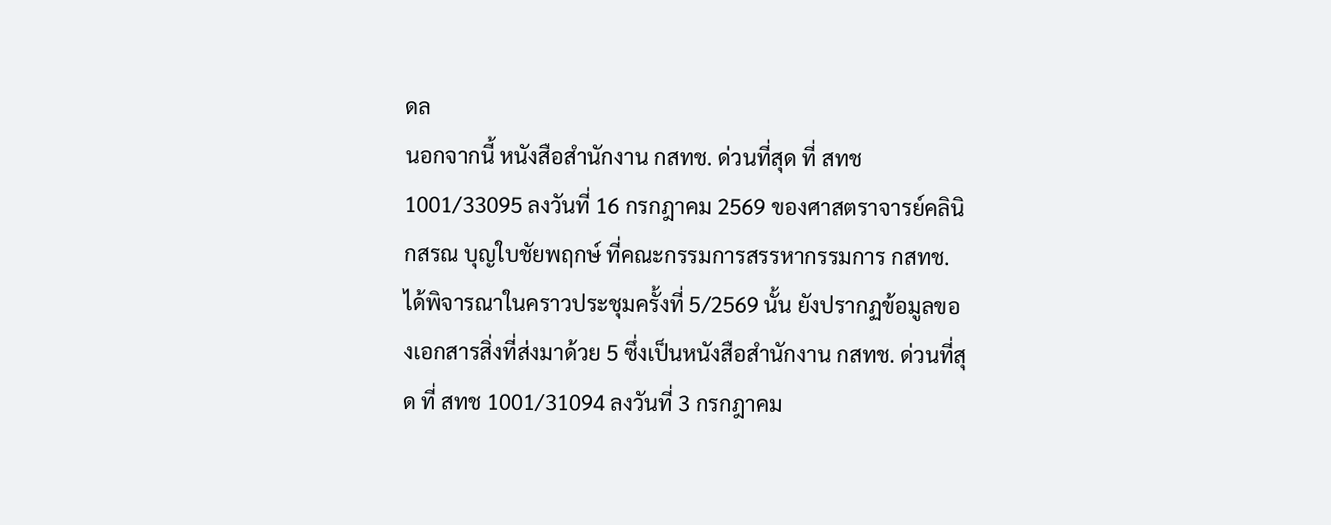ดล
นอกจากนี้ หนังสือสำนักงาน กสทช. ด่วนที่สุด ที่ สทช 1001/33095 ลงวันที่ 16 กรกฎาคม 2569 ของศาสตราจารย์คลินิกสรณ บุญใบชัยพฤกษ์ ที่คณะกรรมการสรรหากรรมการ กสทช. ได้พิจารณาในคราวประชุมครั้งที่ 5/2569 นั้น ยังปรากฏข้อมูลของเอกสารสิ่งที่ส่งมาด้วย 5 ซึ่งเป็นหนังสือสำนักงาน กสทช. ด่วนที่สุด ที่ สทช 1001/31094 ลงวันที่ 3 กรกฎาคม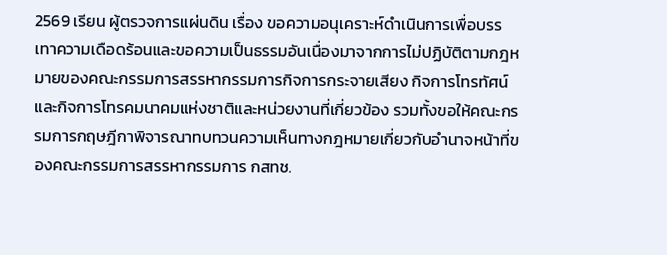2569 เรียน ผู้ตรวจการแผ่นดิน เรื่อง ขอความอนุเคราะห์ดำเนินการเพื่อบรรเทาความเดือดร้อนและขอความเป็นธรรมอันเนื่องมาจากการไม่ปฏิบัติตามกฎหมายของคณะกรรมการสรรหากรรมการกิจการกระจายเสียง กิจการโทรทัศน์ และกิจการโทรคมนาคมแห่งชาติและหน่วยงานที่เกี่ยวข้อง รวมทั้งขอให้คณะกรรมการกฤษฎีกาพิจารณาทบทวนความเห็นทางกฎหมายเกี่ยวกับอำนาจหน้าที่ของคณะกรรมการสรรหากรรมการ กสทช.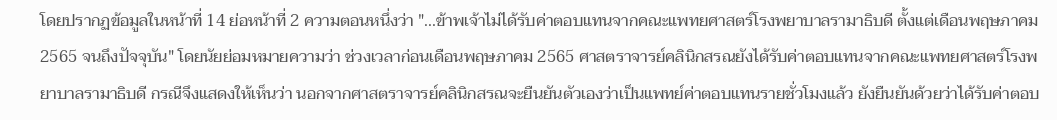โดยปรากฏข้อมูลในหน้าที่ 14 ย่อหน้าที่ 2 ความตอนหนึ่งว่า "...ข้าพเจ้าไม่ได้รับค่าตอบแทนจากคณะแพทยศาสตร์โรงพยาบาลรามาธิบดี ตั้งแต่เดือนพฤษภาคม 2565 จนถึงปัจจุบัน" โดยนัยย่อมหมายความว่า ช่วงเวลาก่อนเดือนพฤษภาคม 2565 ศาสตราจารย์คลินิกสรณยังได้รับค่าตอบแทนจากคณะแพทยศาสตร์โรงพยาบาลรามาธิบดี กรณีจึงแสดงให้เห็นว่า นอกจากศาสตราจารย์คลินิกสรณจะยืนยันตัวเองว่าเป็นแพทย์ค่าตอบแทนรายชั่วโมงแล้ว ยังยืนยันด้วยว่าได้รับค่าตอบ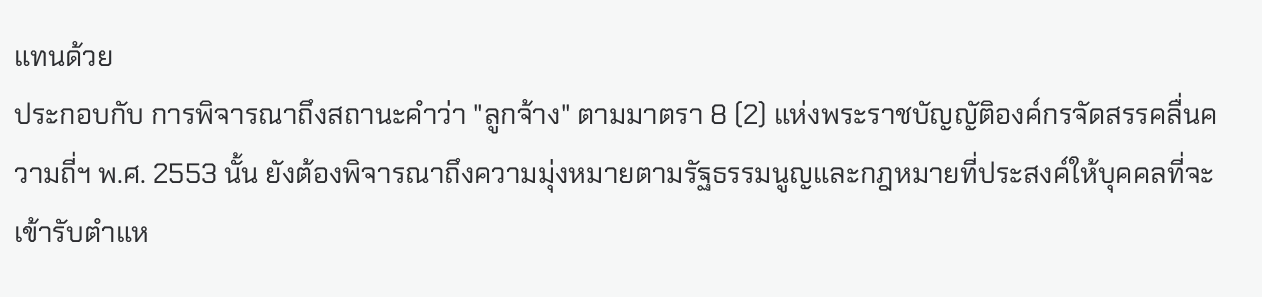แทนด้วย
ประกอบกับ การพิจารณาถึงสถานะคำว่า "ลูกจ้าง" ตามมาตรา 8 (2) แห่งพระราชบัญญัติองค์กรจัดสรรคลื่นความถี่ฯ พ.ศ. 2553 นั้น ยังต้องพิจารณาถึงความมุ่งหมายตามรัฐธรรมนูญและกฎหมายที่ประสงค์ให้บุคคลที่จะเข้ารับตำแห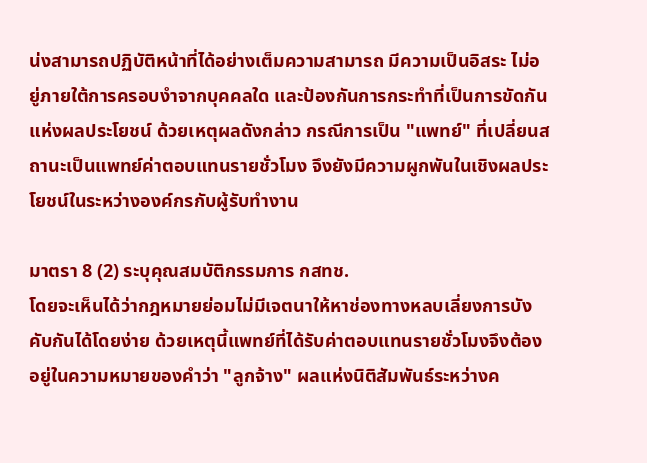น่งสามารถปฏิบัติหน้าที่ได้อย่างเต็มความสามารถ มีความเป็นอิสระ ไม่อยู่ภายใต้การครอบงำจากบุคคลใด และป้องกันการกระทำที่เป็นการขัดกันแห่งผลประโยชน์ ด้วยเหตุผลดังกล่าว กรณีการเป็น "แพทย์" ที่เปลี่ยนสถานะเป็นแพทย์ค่าตอบแทนรายชั่วโมง จึงยังมีความผูกพันในเชิงผลประโยชน์ในระหว่างองค์กรกับผู้รับทำงาน

มาตรา 8 (2) ระบุคุณสมบัติกรรมการ กสทช.
โดยจะเห็นได้ว่ากฎหมายย่อมไม่มีเจตนาให้หาช่องทางหลบเลี่ยงการบังคับกันได้โดยง่าย ด้วยเหตุนี้แพทย์ที่ได้รับค่าตอบแทนรายชั่วโมงจึงต้องอยู่ในความหมายของคำว่า "ลูกจ้าง" ผลแห่งนิติสัมพันธ์ระหว่างค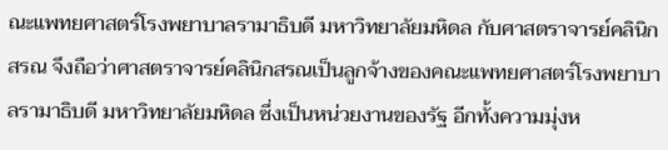ณะแพทยศาสตร์โรงพยาบาลรามาธิบดี มหาวิทยาลัยมหิดล กับศาสตราจารย์คลินิกสรณ จึงถือว่าศาสตราจารย์คลินิกสรณเป็นลูกจ้างของคณะแพทยศาสตร์โรงพยาบาลรามาธิบดี มหาวิทยาลัยมหิดล ซึ่งเป็นหน่วยงานของรัฐ อีกทั้งความมุ่งห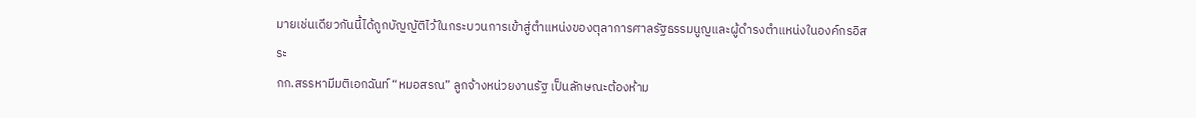มายเช่นเดียวกันนี้ได้ถูกบัญญัติไว้ในกระบวนการเข้าสู่ตำแหน่งของตุลาการศาลรัฐธรรมนูญและผู้ดำรงตำแหน่งในองค์กรอิสระ
กก.สรรหามีมติเอกฉันท์ “หมอสรณ” ลูกจ้างหน่วยงานรัฐ เป็นลักษณะต้องห้าม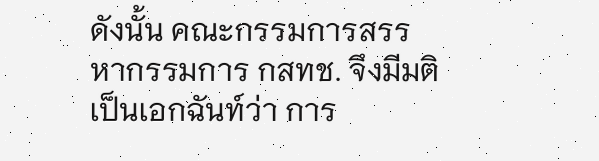ดังนั้น คณะกรรมการสรรหากรรมการ กสทช. จึงมีมติเป็นเอกฉันท์ว่า การ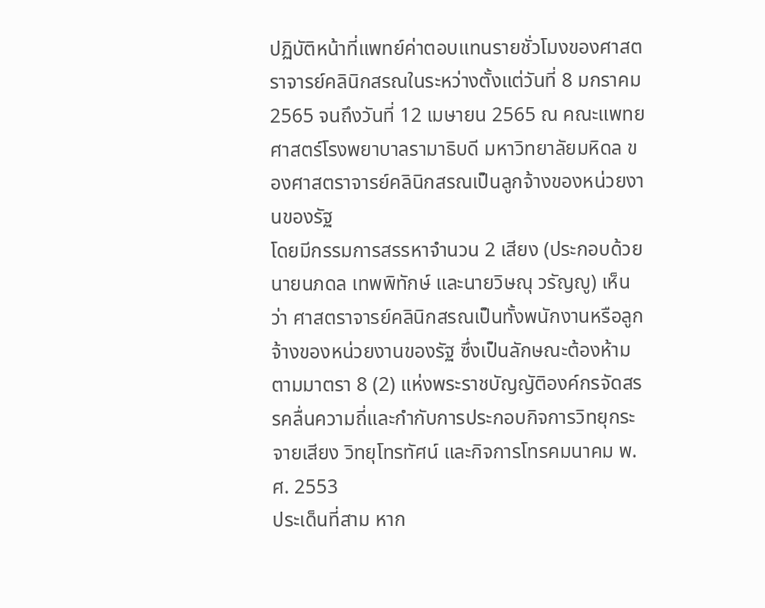ปฏิบัติหน้าที่แพทย์ค่าตอบแทนรายชั่วโมงของศาสตราจารย์คลินิกสรณในระหว่างตั้งแต่วันที่ 8 มกราคม 2565 จนถึงวันที่ 12 เมษายน 2565 ณ คณะแพทยศาสตร์โรงพยาบาลรามาธิบดี มหาวิทยาลัยมหิดล ของศาสตราจารย์คลินิกสรณเป็นลูกจ้างของหน่วยงานของรัฐ
โดยมีกรรมการสรรหาจำนวน 2 เสียง (ประกอบด้วย นายนภดล เทพพิทักษ์ และนายวิษณุ วรัญญู) เห็นว่า ศาสตราจารย์คลินิกสรณเป็นทั้งพนักงานหรือลูกจ้างของหน่วยงานของรัฐ ซึ่งเป็นลักษณะต้องห้ามตามมาตรา 8 (2) แห่งพระราชบัญญัติองค์กรจัดสรรคลื่นความถี่และกำกับการประกอบกิจการวิทยุกระจายเสียง วิทยุโทรทัศน์ และกิจการโทรคมนาคม พ.ศ. 2553
ประเด็นที่สาม หาก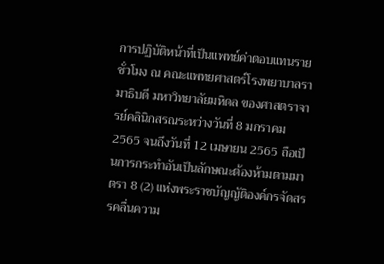การปฏิบัติหน้าที่เป็นแพทย์ค่าตอบแทนรายชั่วโมง ณ คณะแพทยศาสตร์โรงพยาบาลรามาธิบดี มหาวิทยาลัยมหิดล ของศาสตราจารย์คลินิกสรณระหว่างวันที่ 8 มกราคม 2565 จนถึงวันที่ 12 เมษายน 2565 ถือเป็นการกระทำอันเป็นลักษณะต้องห้ามตามมาตรา 8 (2) แห่งพระราชบัญญัติองค์กรจัดสรรคลื่นความ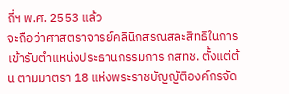ถี่ฯ พ.ศ. 2553 แล้ว
จะถือว่าศาสตราจารย์คลินิกสรณสละสิทธิในการเข้ารับตำแหน่งประธานกรรมการ กสทช. ตั้งแต่ต้น ตามมาตรา 18 แห่งพระราชบัญญัติองค์กรจัด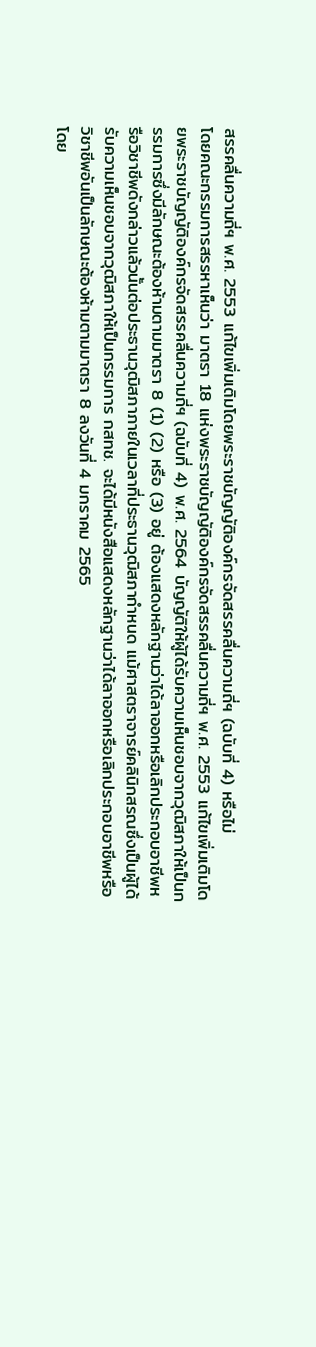สรรคลื่นความถี่ฯ พ.ศ. 2553 แก้ไขเพิ่มเติมโดยพระราชบัญญัติองค์กรจัดสรรคลื่นความถี่ฯ (ฉบับที่ 4) หรือไม่
โดยคณะกรรมการสรรหาเห็นว่า มาตรา 18 แห่งพระราชบัญญัติองค์กรจัดสรรคลื่นความถี่ฯ พ.ศ. 2553 แก้ไขเพิ่มเติมโดยพระราชบัญญัติองค์กรจัดสรรคลื่นความถี่ฯ (ฉบับที่ 4) พ.ศ. 2564 บัญญัติให้ผู้ได้รับความเห็นชอบจากวุฒิสภาให้เป็นกรรมการซึ่งมีลักษณะต้องห้ามตามมาตรา 8 (1) (2) หรือ (3) อยู่ ต้องแสดงหลักฐานว่าได้ลาออกหรือเลิกประกอบอาชีพหรือวิชาชีพดังกล่าวแล้วนั้นต่อประธานวุฒิสภาภายในเวลาที่ประธานวุฒิสภากำหนด แม้ศาสตราจารย์คลินิกสรณซึ่งเป็นผู้ได้รับความเห็นชอบจากวุฒิสภาให้เป็นกรรมการ กสทช. จะได้มีหนังสือแสดงหลักฐานว่าได้ลาออกหรือเลิกประกอบอาชีพหรือวิชาชีพอันเป็นลักษณะต้องห้ามตามมาตรา 8 ลงวันที่ 4 มกราคม 2565
โดย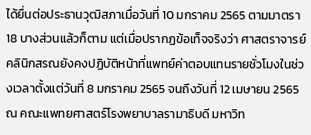ได้ยื่นต่อประธานวุฒิสภาเมื่อวันที่ 10 มกราคม 2565 ตามมาตรา 18 บางส่วนแล้วก็ตาม แต่เมื่อปรากฏข้อเท็จจริงว่า ศาสตราจารย์คลินิกสรณยังคงปฏิบัติหน้าที่แพทย์ค่าตอบแทนรายชั่วโมงในช่วงเวลาตั้งแต่วันที่ 8 มกราคม 2565 จนถึงวันที่ 12 เมษายน 2565 ณ คณะแพทยศาสตร์โรงพยาบาลรามาธิบดี มหาวิท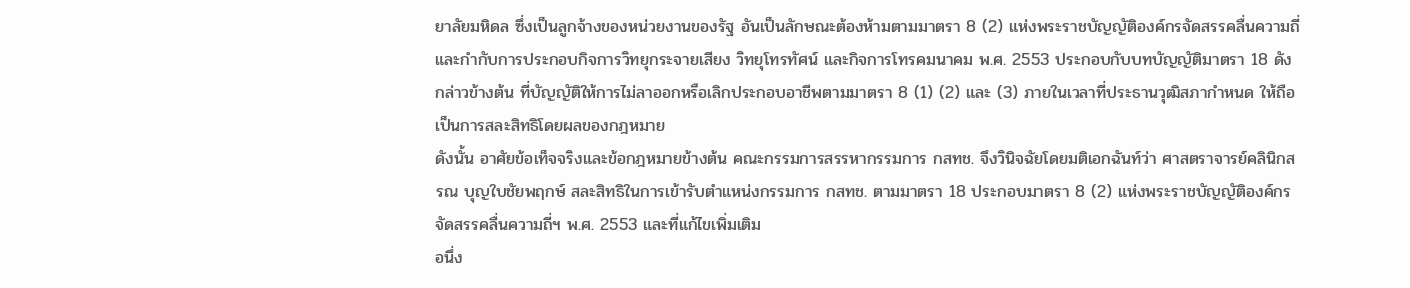ยาลัยมหิดล ซึ่งเป็นลูกจ้างของหน่วยงานของรัฐ อันเป็นลักษณะต้องห้ามตามมาตรา 8 (2) แห่งพระราชบัญญัติองค์กรจัดสรรคลื่นความถี่และกำกับการประกอบกิจการวิทยุกระจายเสียง วิทยุโทรทัศน์ และกิจการโทรคมนาคม พ.ศ. 2553 ประกอบกับบทบัญญัติมาตรา 18 ดังกล่าวข้างต้น ที่บัญญัติให้การไม่ลาออกหรือเลิกประกอบอาชีพตามมาตรา 8 (1) (2) และ (3) ภายในเวลาที่ประธานวุฒิสภากำหนด ให้ถือเป็นการสละสิทธิโดยผลของกฎหมาย
ดังนั้น อาศัยข้อเท็จจริงและข้อกฎหมายข้างต้น คณะกรรมการสรรหากรรมการ กสทช. จึงวินิจฉัยโดยมติเอกฉันท์ว่า ศาสตราจารย์คลินิกสรณ บุญใบชัยพฤกษ์ สละสิทธิในการเข้ารับตำแหน่งกรรมการ กสทช. ตามมาตรา 18 ประกอบมาตรา 8 (2) แห่งพระราชบัญญัติองค์กรจัดสรรคลื่นความถี่ฯ พ.ศ. 2553 และที่แก้ไขเพิ่มเติม
อนึ่ง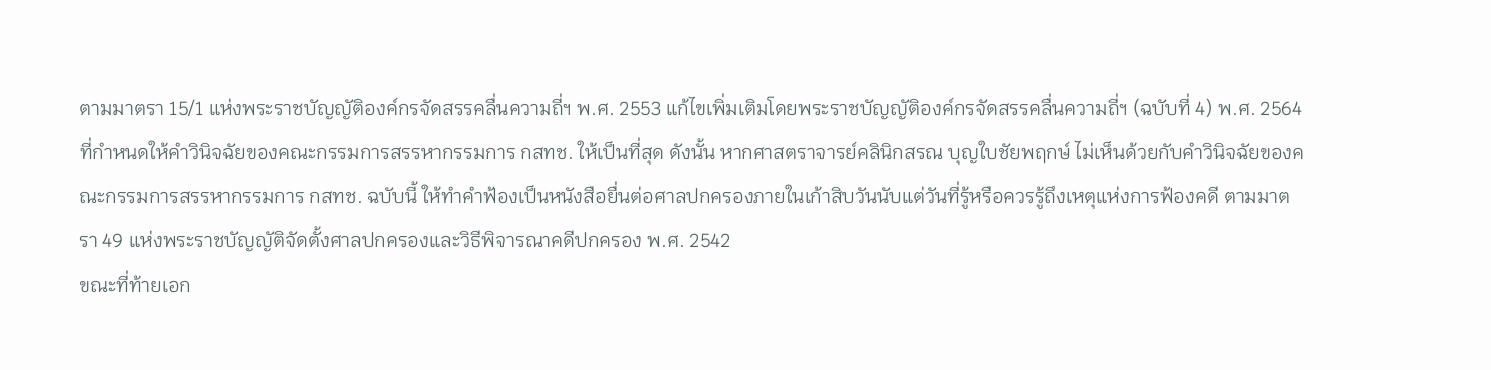ตามมาตรา 15/1 แห่งพระราชบัญญัติองค์กรจัดสรรคลื่นความถี่ฯ พ.ศ. 2553 แก้ไขเพิ่มเติมโดยพระราชบัญญัติองค์กรจัดสรรคลื่นความถี่ฯ (ฉบับที่ 4) พ.ศ. 2564 ที่กำหนดให้คำวินิจฉัยของคณะกรรมการสรรหากรรมการ กสทช. ให้เป็นที่สุด ดังนั้น หากศาสตราจารย์คลินิกสรณ บุญใบชัยพฤกษ์ ไม่เห็นด้วยกับคำวินิจฉัยของคณะกรรมการสรรหากรรมการ กสทช. ฉบับนี้ ให้ทำคำฟ้องเป็นหนังสือยื่นต่อศาลปกครองภายในเก้าสิบวันนับแต่วันที่รู้หรือควรรู้ถึงเหตุแห่งการฟ้องคดี ตามมาตรา 49 แห่งพระราชบัญญัติจัดตั้งศาลปกครองและวิธีพิจารณาคดีปกครอง พ.ศ. 2542
ขณะที่ท้ายเอก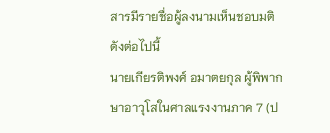สารมีรายชื่อผู้ลงนามเห็นชอบมติดังต่อไปนี้
นายเกียรติพงศ์ อมาตยกุล ผู้พิพากษาอาวุโสในศาลแรงงานภาค 7 (ป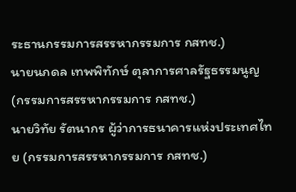ระธานกรรมการสรรหากรรมการ กสทช.)
นายนภดล เทพพิทักษ์ ตุลาการศาลรัฐธรรมนูญ (กรรมการสรรหากรรมการ กสทช.)
นายวิทัย รัตนากร ผู้ว่าการธนาคารแห่งประเทศไทย (กรรมการสรรหากรรมการ กสทช.)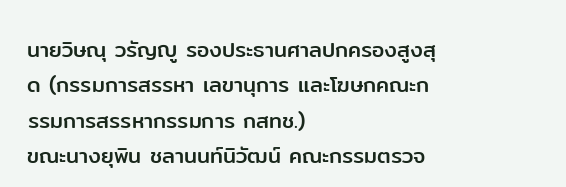นายวิษณุ วรัญญู รองประธานศาลปกครองสูงสุด (กรรมการสรรหา เลขานุการ และโฆษกคณะกรรมการสรรหากรรมการ กสทช.)
ขณะนางยุพิน ชลานนท์นิวัฒน์ คณะกรรมตรวจ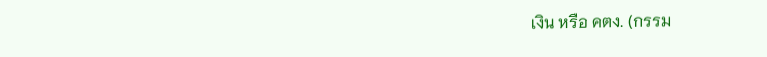เงิน หรือ คตง. (กรรม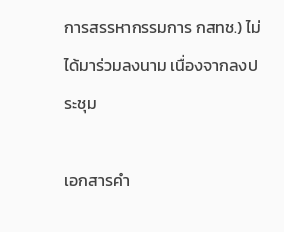การสรรหากรรมการ กสทช.) ไม่ได้มาร่วมลงนาม เนื่องจากลงประชุม

เอกสารคำ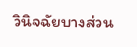วินิจฉัยบางส่วน